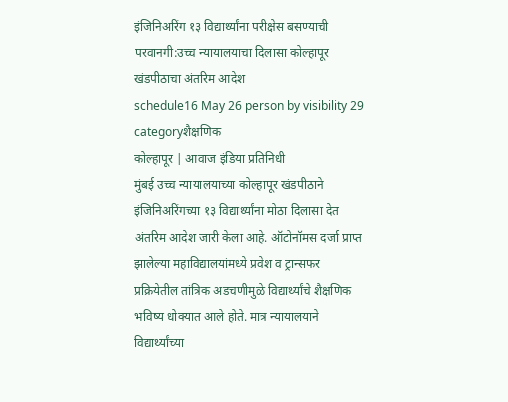इंजिनिअरिंग १३ विद्यार्थ्यांना परीक्षेस बसण्याची परवानगी:उच्च न्यायालयाचा दिलासा कोल्हापूर खंडपीठाचा अंतरिम आदेश
schedule16 May 26 person by visibility 29 categoryशैक्षणिक
कोल्हापूर | आवाज इंडिया प्रतिनिधी
मुंबई उच्च न्यायालयाच्या कोल्हापूर खंडपीठाने इंजिनिअरिंगच्या १३ विद्यार्थ्यांना मोठा दिलासा देत अंतरिम आदेश जारी केला आहे. ऑटोनॉमस दर्जा प्राप्त झालेल्या महाविद्यालयांमध्ये प्रवेश व ट्रान्सफर प्रक्रियेतील तांत्रिक अडचणीमुळे विद्यार्थ्यांचे शैक्षणिक भविष्य धोक्यात आले होते. मात्र न्यायालयाने विद्यार्थ्यांच्या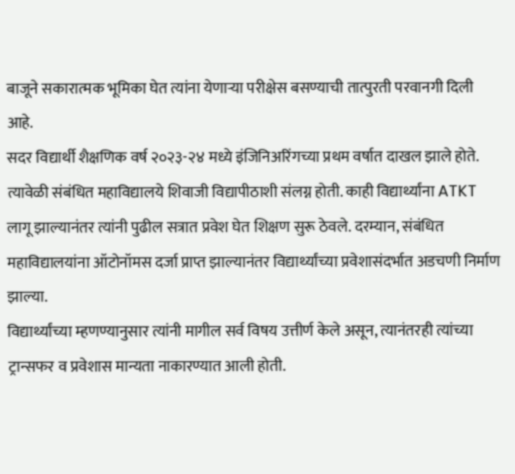बाजूने सकारात्मक भूमिका घेत त्यांना येणाऱ्या परीक्षेस बसण्याची तात्पुरती परवानगी दिली आहे.
सदर विद्यार्थी शैक्षणिक वर्ष २०२३-२४ मध्ये इंजिनिअरिंगच्या प्रथम वर्षात दाखल झाले होते. त्यावेळी संबंधित महाविद्यालये शिवाजी विद्यापीठाशी संलग्न होती. काही विद्यार्थ्यांना ATKT लागू झाल्यानंतर त्यांनी पुढील सत्रात प्रवेश घेत शिक्षण सुरू ठेवले. दरम्यान, संबंधित महाविद्यालयांना ऑटोनॉमस दर्जा प्राप्त झाल्यानंतर विद्यार्थ्यांच्या प्रवेशासंदर्भात अडचणी निर्माण झाल्या.
विद्यार्थ्यांच्या म्हणण्यानुसार त्यांनी मागील सर्व विषय उत्तीर्ण केले असून, त्यानंतरही त्यांच्या ट्रान्सफर व प्रवेशास मान्यता नाकारण्यात आली होती.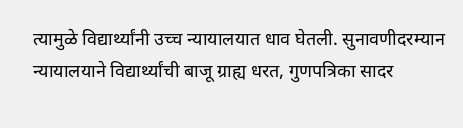त्यामुळे विद्यार्थ्यांनी उच्च न्यायालयात धाव घेतली. सुनावणीदरम्यान न्यायालयाने विद्यार्थ्यांची बाजू ग्राह्य धरत, गुणपत्रिका सादर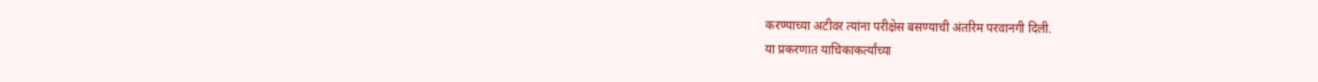करण्याच्या अटीवर त्यांना परीक्षेस बसण्याची अंतरिम परवानगी दिली.
या प्रकरणात याचिकाकर्त्यांच्या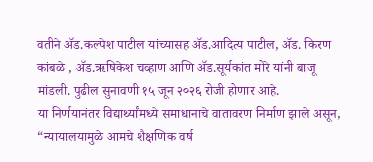वतीने ॲड.कल्पेश पाटील यांच्यासह ॲड.आदित्य पाटील, ॲड. किरण कांबळे , ॲड.ऋषिकेश चव्हाण आणि ॲड.सूर्यकांत मोरे यांनी बाजू मांडली. पुढील सुनावणी १५ जून २०२६ रोजी होणार आहे.
या निर्णयानंतर विद्यार्थ्यांमध्ये समाधानाचे वातावरण निर्माण झाले असून, “न्यायालयामुळे आमचे शैक्षणिक वर्ष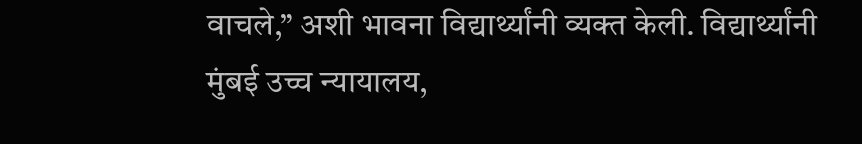वाचले,” अशी भावना विद्यार्थ्यांनी व्यक्त केली. विद्यार्थ्यांनी मुंबई उच्च न्यायालय,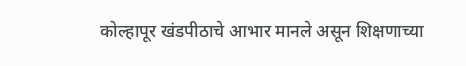कोल्हापूर खंडपीठाचे आभार मानले असून शिक्षणाच्या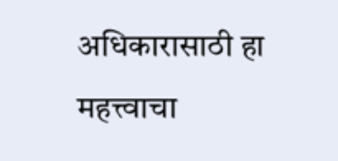अधिकारासाठी हा महत्त्वाचा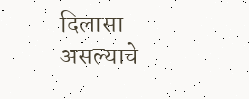दिलासा असल्याचे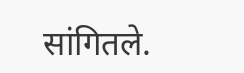सांगितले.